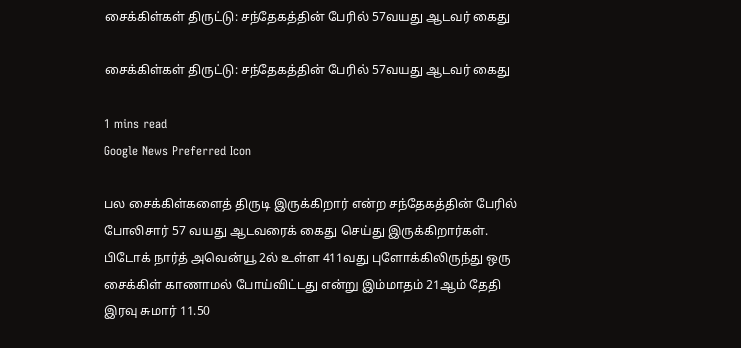சைக்கிள்கள் திருட்டு: சந்தேகத்தின் பேரில் 57வயது ஆடவர் கைது

சைக்கிள்கள் திருட்டு: சந்தேகத்தின் பேரில் 57வயது ஆடவர் கைது

1 mins read
Google News Preferred Icon

பல சைக்கிள்களைத் திருடி இருக்கிறார் என்ற சந்தேகத்தின் பேரில் போலிசார் 57 வயது ஆடவரைக் கைது செய்து இருக்கிறார்கள். பிடோக் நார்த் அவென்யூ 2ல் உள்ள 411வது புளோக்கிலிருந்து ஒரு சைக்கிள் காணாமல் போய்விட்டது என்று இம்மாதம் 21ஆம் தேதி இரவு சுமார் 11.50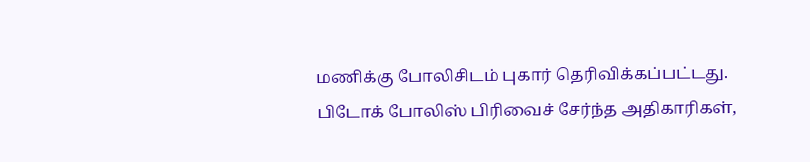மணிக்கு போலிசிடம் புகார் தெரிவிக்கப்பட்டது. பிடோக் போலிஸ் பிரிவைச் சேர்ந்த அதிகாரிகள்,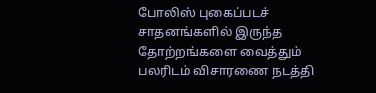போலிஸ் புகைப்படச் சாதனங்களில் இருந்த தோற்றங்களை வைத்தும் பலரிடம் விசாரணை நடத்தி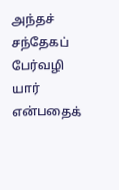அந்தச் சந்தேகப் பேர்வழி யார் என்பதைக்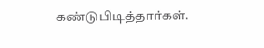கண்டுபிடித்தார்கள்.